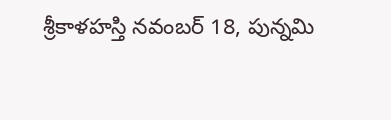శ్రీకాళహస్తి నవంబర్ 18, పున్నమి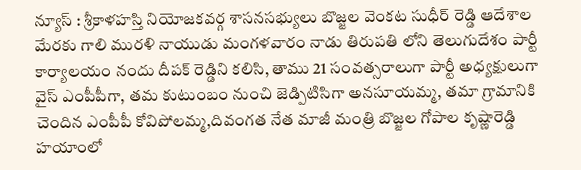న్యూస్ : శ్రీకాళహస్తి నియోజకవర్గ శాసనసభ్యులు బొజ్జల వెంకట సుధీర్ రెడ్డి ఆదేశాల మేరకు గాలి మురళి నాయుడు మంగళవారం నాడు తిరుపతి లోని తెలుగుదేశం పార్టీ కార్యాలయం నందు దీపక్ రెడ్డిని కలిసి, తాము 21 సంవత్సరాలుగా పార్టీ అధ్యక్షులుగా వైస్ ఎంపీపీగా, తమ కుటుంబం నుంచి జెడ్పిటిసిగా అనసూయమ్మ, తమా గ్రామానికి చెందిన ఎంపీపీ కోవిపోలమ్మ,దివంగత నేత మాజీ మంత్రి బొజ్జల గోపాల కృష్ణారెడ్డి హయాంలో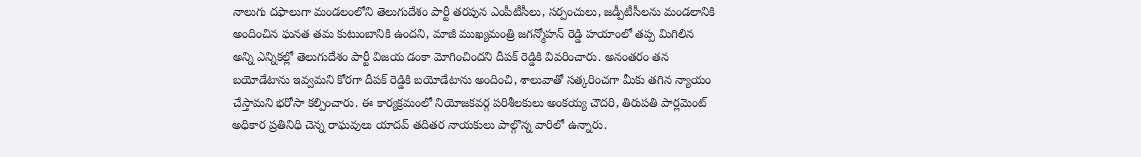నాలుగు దఫాలుగా మండలంలోని తెలుగుదేశం పార్టీ తరపున ఎంపీటీసీలు, సర్పంచులు, జడ్పీటీసీలను మండలానికి అందించిన ఘనత తమ కుటుంబానికి ఉందని, మాజీ ముఖ్యమంత్రి జగన్మోహన్ రెడ్డి హయాంలో తప్ప మిగిలిన అన్ని ఎన్నికల్లో తెలుగుదేశం పార్టీ విజయ డంకా మోగించిందని దీపక్ రెడ్డికి వివరించారు. అనంతరం తన బయోడేటాను ఇవ్వమని కోరగా దీపక్ రెడ్డికి బయోడేటాను అందించి, శాలువాతో సత్కరించగా మీకు తగిన న్యాయం చేస్తామని భరోసా కల్పించారు. ఈ కార్యక్రమంలో నియోజకవర్గ పరిశీలకులు అంకయ్య చౌదరి, తిరుపతి పార్లమెంట్ అధికార ప్రతినిధి చెన్న రాఘవులు యాదవ్ తదితర నాయకులు పాల్గొన్న వారిలో ఉన్నారు.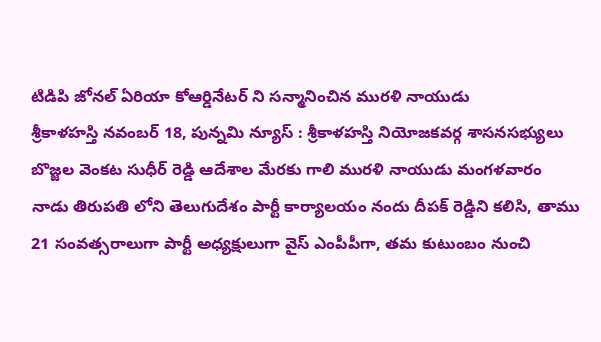టిడిపి జోనల్ ఏరియా కోఆర్డినేటర్ ని సన్మానించిన మురళి నాయుడు
శ్రీకాళహస్తి నవంబర్ 18, పున్నమి న్యూస్ : శ్రీకాళహస్తి నియోజకవర్గ శాసనసభ్యులు బొజ్జల వెంకట సుధీర్ రెడ్డి ఆదేశాల మేరకు గాలి మురళి నాయుడు మంగళవారం నాడు తిరుపతి లోని తెలుగుదేశం పార్టీ కార్యాలయం నందు దీపక్ రెడ్డిని కలిసి, తాము 21 సంవత్సరాలుగా పార్టీ అధ్యక్షులుగా వైస్ ఎంపీపీగా, తమ కుటుంబం నుంచి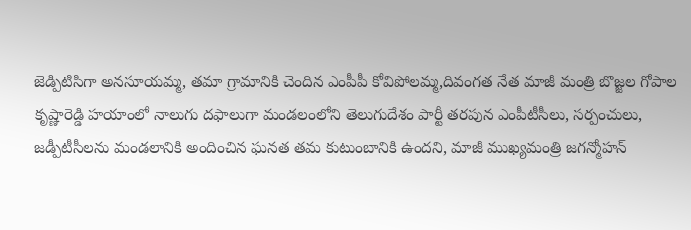జెడ్పిటిసిగా అనసూయమ్మ, తమా గ్రామానికి చెందిన ఎంపీపీ కోవిపోలమ్మ,దివంగత నేత మాజీ మంత్రి బొజ్జల గోపాల కృష్ణారెడ్డి హయాంలో నాలుగు దఫాలుగా మండలంలోని తెలుగుదేశం పార్టీ తరపున ఎంపీటీసీలు, సర్పంచులు, జడ్పీటీసీలను మండలానికి అందించిన ఘనత తమ కుటుంబానికి ఉందని, మాజీ ముఖ్యమంత్రి జగన్మోహన్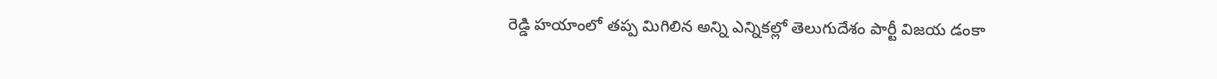రెడ్డి హయాంలో తప్ప మిగిలిన అన్ని ఎన్నికల్లో తెలుగుదేశం పార్టీ విజయ డంకా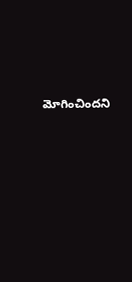మోగించిందని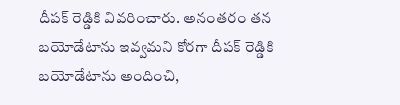దీపక్ రెడ్డికి వివరించారు. అనంతరం తన బయోడేటాను ఇవ్వమని కోరగా దీపక్ రెడ్డికి బయోడేటాను అందించి,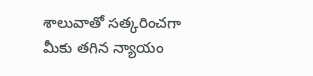శాలువాతో సత్కరించగా మీకు తగిన న్యాయం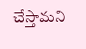చేస్తామని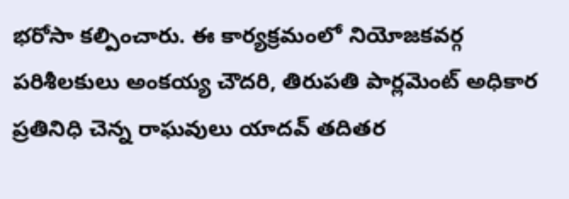భరోసా కల్పించారు. ఈ కార్యక్రమంలో నియోజకవర్గ పరిశీలకులు అంకయ్య చౌదరి, తిరుపతి పార్లమెంట్ అధికార ప్రతినిధి చెన్న రాఘవులు యాదవ్ తదితర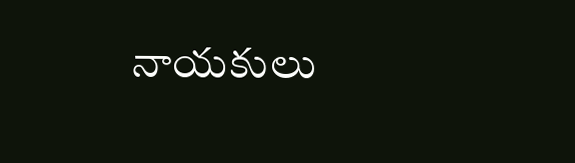నాయకులు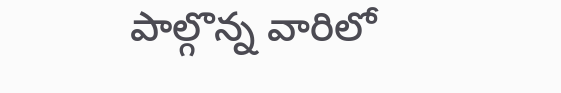పాల్గొన్న వారిలో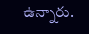ఉన్నారు.